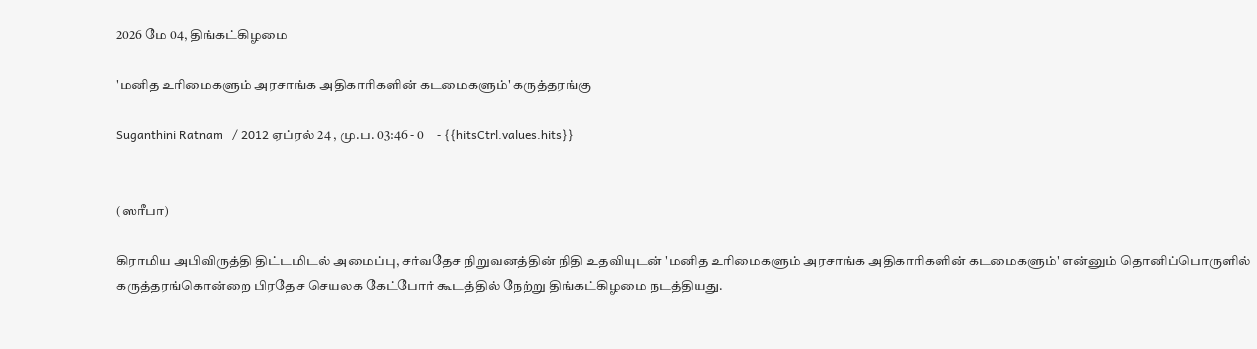2026 மே 04, திங்கட்கிழமை

'மனித உரிமைகளும் அரசாங்க அதிகாரிகளின் கடமைகளும்' கருத்தரங்கு

Suganthini Ratnam   / 2012 ஏப்ரல் 24 , மு.ப. 03:46 - 0     - {{hitsCtrl.values.hits}}


(ஸரீபா)

கிராமிய அபிவிருத்தி திட்டமிடல் அமைப்பு, சர்வதேச நிறுவனத்தின் நிதி உதவியுடன் 'மனித உரிமைகளும் அரசாங்க அதிகாரிகளின் கடமைகளும்' என்னும் தொனிப்பொருளில் கருத்தரங்கொன்றை பிரதேச செயலக கேட்போர் கூடத்தில் நேற்று திங்கட்கிழமை நடத்தியது.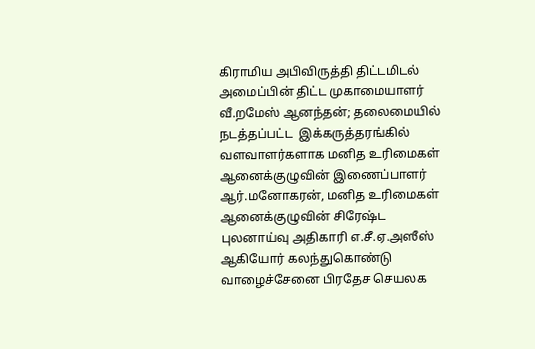கிராமிய அபிவிருத்தி திட்டமிடல் அமைப்பின் திட்ட முகாமையாளர் வீ.றமேஸ் ஆனந்தன்; தலைமையில் நடத்தப்பட்ட  இக்கருத்தரங்கில் வளவாளர்களாக மனித உரிமைகள் ஆனைக்குழுவின் இணைப்பாளர் ஆர்.மனோகரன், மனித உரிமைகள் ஆனைக்குழுவின் சிரேஷ்ட புலனாய்வு அதிகாரி எ.சீ.ஏ.அஸீஸ் ஆகியோர் கலந்துகொண்டு வாழைச்சேனை பிரதேச செயலக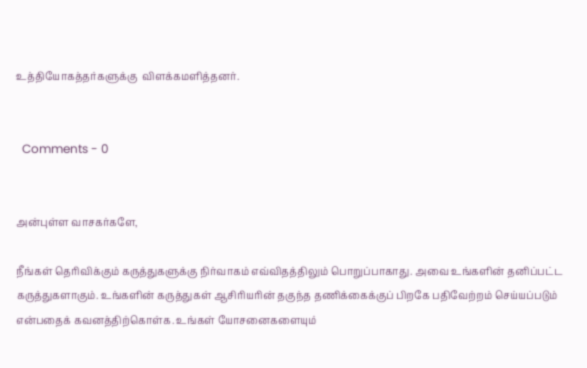உத்தியோகத்தர்களுக்கு  விளக்கமளித்தனர்.


  Comments - 0


அன்புள்ள வாசகர்களே,

நீங்கள் தெரிவிக்கும் கருத்துகளுக்கு நிர்வாகம் எவ்விதத்திலும் பொறுப்பாகாது. அவை உங்களின் தனிப்பட்ட கருத்துகளாகும். உங்களின் கருத்துகள் ஆசிரியரின் தகுந்த தணிக்கைக்குப் பிறகே பதிவேற்றம் செய்யப்படும் என்பதைக் கவனத்திற்கொள்க. உங்கள் யோசனைகளையும்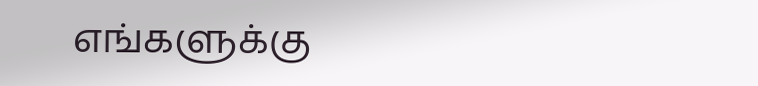எங்களுக்கு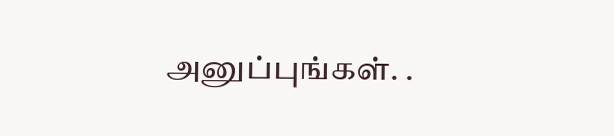அனுப்புங்கள். .